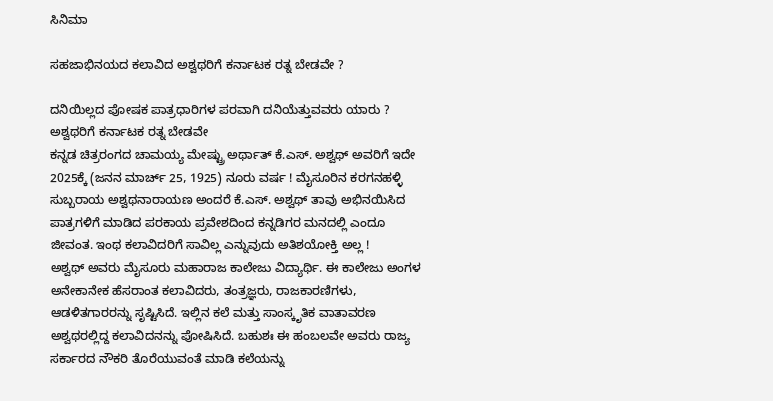ಸಿನಿಮಾ

ಸಹಜಾಭಿನಯದ ಕಲಾವಿದ ಅಶ್ವಥರಿಗೆ ಕರ್ನಾಟಕ ರತ್ನ ಬೇಡವೇ ?

ದನಿಯಿಲ್ಲದ ಪೋಷಕ ಪಾತ್ರಧಾರಿಗಳ ಪರವಾಗಿ ದನಿಯೆತ್ತುವವರು ಯಾರು‌‌ ? ಅಶ್ವಥರಿಗೆ ಕರ್ನಾಟಕ ರತ್ನ ಬೇಡವೇ
ಕನ್ನಡ ಚಿತ್ರರಂಗದ ಚಾಮಯ್ಯ ಮೇಷ್ಟ್ರು ‌ಅರ್ಥಾತ್ ಕೆ.ಎಸ್. ಅಶ್ವಥ್ ಅವರಿಗೆ ಇದೇ 2025ಕ್ಕೆ (ಜನನ ಮಾರ್ಚ್ 25, 1925) ನೂರು ವರ್ಷ ! ಮೈಸೂರಿನ ಕರಗನಹಳ್ಳಿ ಸುಬ್ಬರಾಯ ಅಶ್ವಥನಾರಾಯಣ ಅಂದರೆ ಕೆ.ಎಸ್. ಅಶ್ವಥ್ ತಾವು ಅಭಿನಯಿಸಿದ ಪಾತ್ರಗಳಿಗೆ ಮಾಡಿದ ಪರಕಾಯ ಪ್ರವೇಶದಿಂದ ಕನ್ನಡಿಗರ ಮನದಲ್ಲಿ ಎಂದೂ ಜೀವಂತ. ಇಂಥ ಕಲಾವಿದರಿಗೆ ಸಾವಿಲ್ಲ ಎನ್ನುವುದು ಅತಿಶಯೋಕ್ತಿ ಅಲ್ಲ !
ಅಶ್ವಥ್ ಅವರು ಮೈಸೂರು ಮಹಾರಾಜ ಕಾಲೇಜು ವಿದ್ಯಾರ್ಥಿ. ಈ ಕಾಲೇಜು ಅಂಗಳ ಅನೇಕಾನೇಕ ಹೆಸರಾಂತ ಕಲಾವಿದರು, ತಂತ್ರಜ್ಞರು, ರಾಜಕಾರಣಿಗಳು, ಆಡಳಿತಗಾರರನ್ನು ಸೃಷ್ಟಿಸಿದೆ. ಇಲ್ಲಿನ ಕಲೆ ಮತ್ತು ಸಾಂಸ್ಕೃತಿಕ ವಾತಾವರಣ ಅಶ್ವಥರಲ್ಲಿದ್ದ ಕಲಾವಿದನನ್ನು ಪೋಷಿಸಿದೆ. ಬಹುಶಃ ಈ ಹಂಬಲವೇ ಅವರು ರಾಜ್ಯ ಸರ್ಕಾರದ ನೌಕರಿ ತೊರೆಯುವಂತೆ ಮಾಡಿ ಕಲೆಯನ್ನು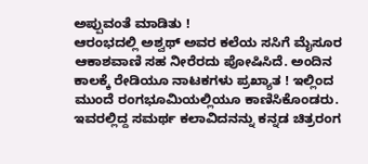ಅಪ್ಪುವಂತೆ ಮಾಡಿತು !
ಆರಂಭದಲ್ಲಿ ಅಶ್ವಥ್ ಅವರ ಕಲೆಯ ಸಸಿಗೆ ಮೈಸೂರ ಆಕಾಶವಾಣಿ ಸಹ ನೀರೆರದು ಪೋಷಿಸಿದೆ. ಅಂದಿನ ಕಾಲಕ್ಕೆ ರೇಡಿಯೂ ನಾಟಕಗಳು ಪ್ರಖ್ಯಾತ ! ಇಲ್ಲಿಂದ ಮುಂದೆ ರಂಗಭೂಮಿಯಲ್ಲಿಯೂ ಕಾಣಿಸಿಕೊಂಡರು. ಇವರಲ್ಲಿದ್ದ ಸಮರ್ಥ ಕಲಾವಿದನನ್ನು ಕನ್ನಡ ಚಿತ್ರರಂಗ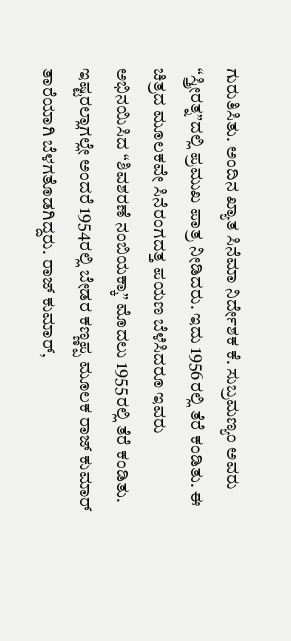ಗುರುತಿಸಿತು. ಅಂದಿನ ಖ್ಯಾತ ಸಿನೆಮಾ ನಿರ್ದೇಶಕ ಕೆ. ಸುಬ್ರಮಣ್ಯಂ ಅವರು “ಸ್ತ್ರೀರತ್ನ”ದಲ್ಲಿ ಪ್ರಮುಖ ಪಾತ್ರ ನೀಡಿದರು. ಇದು 1956ರಲ್ಲಿ ತೆರೆ ಕಂಡಿತು. ಈ ಚಿತ್ರದ ಮೂಲಕವೇ ಸಿನೆರಂಗದತ್ತ ಪಯಣ ಬೆಳೆಸಿದರೂ ಇವರು ಅಭಿನಯಿಸಿದ “ಶಿವಶರಣೆ ನಂಬಿಯಕ್ಕಾ” ಮೊದಲು 1955ರಲ್ಲಿ ತೆರೆ ಕಂಡಿತು.
ಇಷ್ಟರಲ್ಲಾಗಲ್ಲೇ ಅಂದರೆ 1954ರಲ್ಲಿ ಬೇಡರ ಕಣ್ಣಪ್ಪ ಮೂಲಕ ರಾಜ್ ಕುಮಾರ್ ತಾರೆಯಾಗಿ ಬೆಳಗತೊಡಗಿದ್ದರು. ರಾಜ್ ಕುಮಾರ್,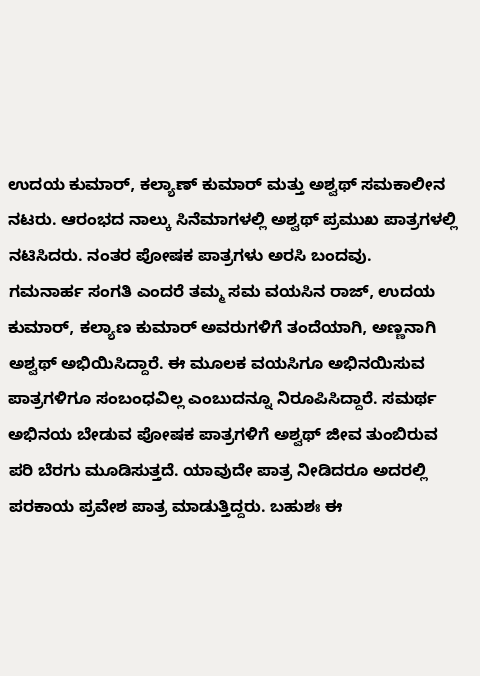ಉದಯ ಕುಮಾರ್, ಕಲ್ಯಾಣ್ ಕುಮಾರ್ ಮತ್ತು ಅಶ್ವಥ್ ಸಮಕಾಲೀನ ನಟರು. ಆರಂಭದ ನಾಲ್ಕು ಸಿನೆಮಾಗಳಲ್ಲಿ ಅಶ್ವಥ್ ಪ್ರಮುಖ ಪಾತ್ರಗಳಲ್ಲಿ ನಟಿಸಿದರು. ನಂತರ ಪೋಷಕ ಪಾತ್ರಗಳು ಅರಸಿ ಬಂದವು.
ಗಮನಾರ್ಹ ಸಂಗತಿ ಎಂದರೆ ತಮ್ಮ ಸಮ ವಯಸಿನ ರಾಜ್, ಉದಯ ಕುಮಾರ್, ಕಲ್ಯಾಣ ಕುಮಾರ್ ಅವರುಗಳಿಗೆ ತಂದೆಯಾಗಿ, ಅಣ್ಣನಾಗಿ ಅಶ್ವಥ್ ಅಭಿಯಿಸಿದ್ದಾರೆ. ಈ ಮೂಲಕ ವಯಸಿಗೂ ಅಭಿನಯಿಸುವ ಪಾತ್ರಗಳಿಗೂ ಸಂಬಂಧವಿಲ್ಲ ಎಂಬುದನ್ನೂ ನಿರೂಪಿಸಿದ್ದಾರೆ. ಸಮರ್ಥ ಅಭಿನಯ ಬೇಡುವ ಪೋಷಕ ಪಾತ್ರಗಳಿಗೆ ಅಶ್ವಥ್ ಜೀವ ತುಂಬಿರುವ ಪರಿ ಬೆರಗು ಮೂಡಿಸುತ್ತದೆ. ಯಾವುದೇ ಪಾತ್ರ ನೀಡಿದರೂ ಅದರಲ್ಲಿ ಪರಕಾಯ ಪ್ರವೇಶ ಪಾತ್ರ ಮಾಡುತ್ತಿದ್ದರು. ಬಹುಶಃ ಈ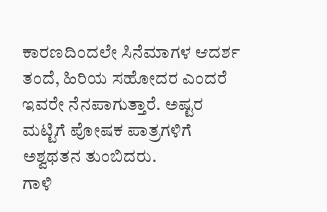ಕಾರಣದಿಂದಲೇ ಸಿನೆಮಾಗಳ ಆದರ್ಶ ತಂದೆ, ಹಿರಿಯ ಸಹೋದರ ಎಂದರೆ ಇವರೇ ನೆನಪಾಗುತ್ತಾರೆ. ಅಷ್ಟರ ಮಟ್ಟಿಗೆ ಪೋಷಕ ಪಾತ್ರಗಳಿಗೆ ಅಶ್ವಥತನ ತುಂಬಿದರು.
ಗಾಳಿ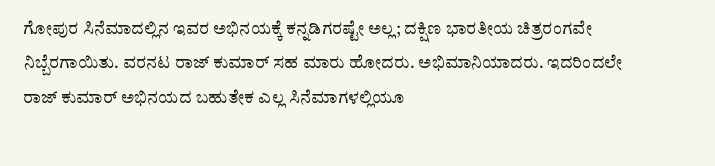ಗೋಪುರ ಸಿನೆಮಾದಲ್ಲಿನ ಇವರ ಅಭಿನಯಕ್ಕೆ ಕನ್ನಡಿಗರಷ್ಟೇ ಅಲ್ಲ; ದಕ್ಷಿಣ ಭಾರತೀಯ ಚಿತ್ರರಂಗವೇ ನಿಬ್ಬೆರಗಾಯಿತು. ವರನಟ ರಾಜ್ ಕುಮಾರ್ ಸಹ ಮಾರು ಹೋದರು. ಅಭಿಮಾನಿಯಾದರು. ಇದರಿಂದಲೇ ರಾಜ್ ಕುಮಾರ್ ಅಭಿನಯದ ಬಹುತೇಕ ಎಲ್ಲ ಸಿನೆಮಾಗಳಲ್ಲಿಯೂ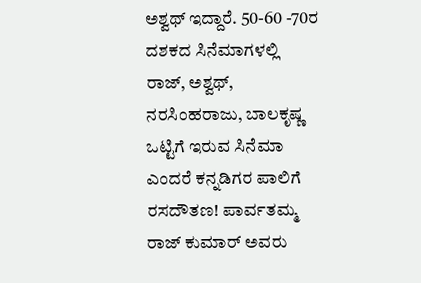ಅಶ್ವಥ್ ಇದ್ದಾರೆ. 50-60 -70ರ ದಶಕದ ಸಿನೆಮಾಗಳಲ್ಲಿ ರಾಜ್, ಅಶ್ವಥ್, ನರಸಿಂಹರಾಜು, ಬಾಲಕೃಷ್ಣ ಒಟ್ಟಿಗೆ ಇರುವ ಸಿನೆಮಾ ಎಂದರೆ ಕನ್ನಡಿಗರ ಪಾಲಿಗೆ ರಸದೌತಣ! ಪಾರ್ವತಮ್ಮ ರಾಜ್ ಕುಮಾರ್ ಅವರು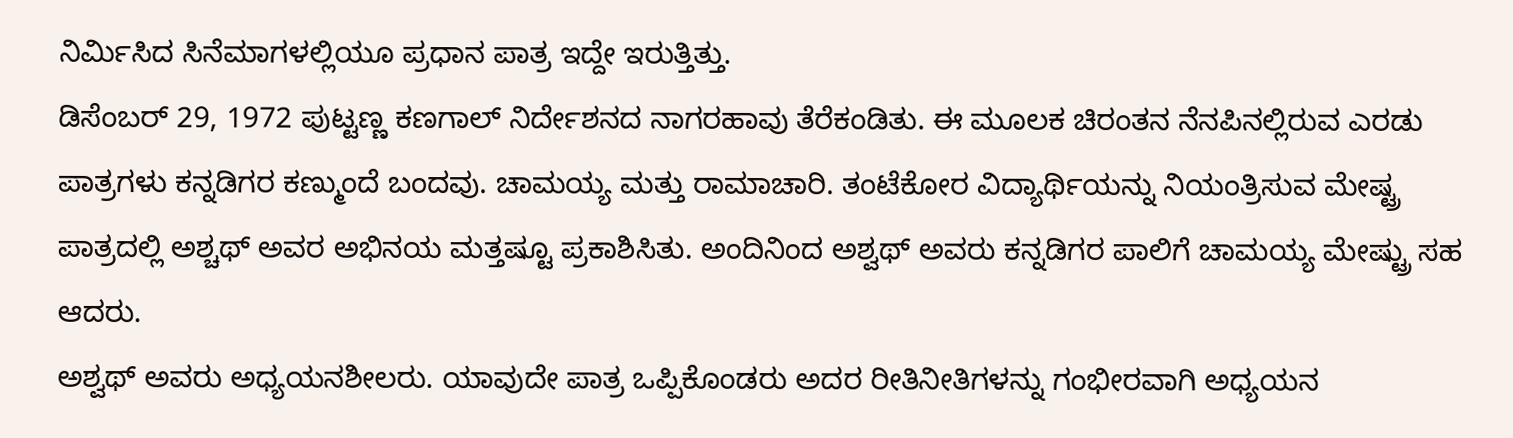ನಿರ್ಮಿಸಿದ ಸಿನೆಮಾಗಳಲ್ಲಿಯೂ ಪ್ರಧಾನ ಪಾತ್ರ ಇದ್ದೇ ಇರುತ್ತಿತ್ತು.
ಡಿಸೆಂಬರ್ 29, 1972 ಪುಟ್ಟಣ್ಣ ಕಣಗಾಲ್ ನಿರ್ದೇಶನದ ನಾಗರಹಾವು ತೆರೆಕಂಡಿತು. ಈ ಮೂಲಕ ಚಿರಂತನ ನೆನಪಿನಲ್ಲಿರುವ ಎರಡು ಪಾತ್ರಗಳು ಕನ್ನಡಿಗರ ಕಣ್ಮುಂದೆ ಬಂದವು. ಚಾಮಯ್ಯ ಮತ್ತು ರಾಮಾಚಾರಿ. ತಂಟೆಕೋರ ವಿದ್ಯಾರ್ಥಿಯನ್ನು ನಿಯಂತ್ರಿಸುವ ಮೇಷ್ಟ್ರ ಪಾತ್ರದಲ್ಲಿ ಅಶ್ಚಥ್ ಅವರ ಅಭಿನಯ ಮತ್ತಷ್ಟೂ ಪ್ರಕಾಶಿಸಿತು. ಅಂದಿನಿಂದ ಅಶ್ವಥ್ ಅವರು ಕನ್ನಡಿಗರ ಪಾಲಿಗೆ ಚಾಮಯ್ಯ ಮೇಷ್ಟ್ರು ಸಹ ಆದರು.
ಅಶ್ವಥ್ ಅವರು ಅಧ್ಯಯನಶೀಲರು. ಯಾವುದೇ ಪಾತ್ರ ಒಪ್ಪಿಕೊಂಡರು ಅದರ ರೀತಿನೀತಿಗಳನ್ನು ಗಂಭೀರವಾಗಿ ಅಧ್ಯಯನ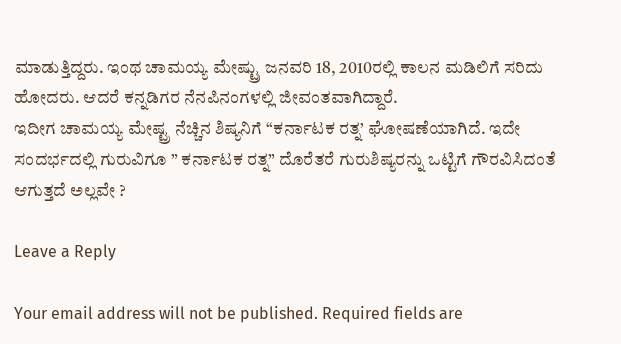ಮಾಡುತ್ತಿದ್ದರು. ಇಂಥ ಚಾಮಯ್ಯ ಮೇಷ್ಟ್ರು ಜನವರಿ 18, 2010ರಲ್ಲಿ ಕಾಲನ ಮಡಿಲಿಗೆ ಸರಿದು ಹೋದರು. ಆದರೆ ಕನ್ನಡಿಗರ ನೆನಪಿನಂಗಳಲ್ಲಿ ಜೀವಂತವಾಗಿದ್ದಾರೆ.
ಇದೀಗ ಚಾಮಯ್ಯ ಮೇಷ್ಟ್ರ ನೆಚ್ಚಿನ ಶಿಷ್ಯನಿಗೆ “ಕರ್ನಾಟಕ ರತ್ನ’ ಘೋಷಣೆಯಾಗಿದೆ. ಇದೇ ಸಂದರ್ಭದಲ್ಲಿ ಗುರುವಿಗೂ ” ಕರ್ನಾಟಕ ರತ್ನ” ದೊರೆತರೆ ಗುರುಶಿಷ್ಯರನ್ನು ಒಟ್ಟಿಗೆ ಗೌರವಿಸಿದಂತೆ ಆಗುತ್ತದೆ ಅಲ್ಲವೇ ?

Leave a Reply

Your email address will not be published. Required fields are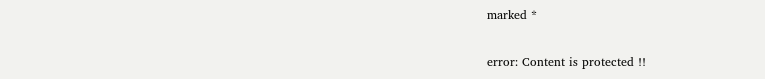marked *

error: Content is protected !!